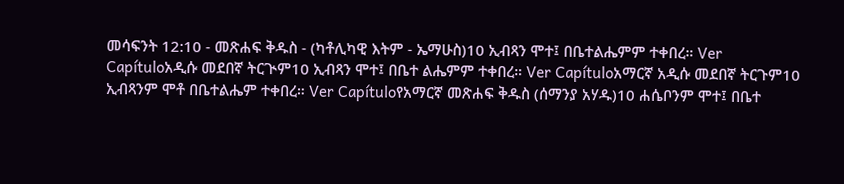መሳፍንት 12:10 - መጽሐፍ ቅዱስ - (ካቶሊካዊ እትም - ኤማሁስ)10 ኢብጻን ሞተ፤ በቤተልሔምም ተቀበረ። Ver Capítuloአዲሱ መደበኛ ትርጒም10 ኢብጻን ሞተ፤ በቤተ ልሔምም ተቀበረ። Ver Capítuloአማርኛ አዲሱ መደበኛ ትርጉም10 ኢብጻንም ሞቶ በቤተልሔም ተቀበረ። Ver Capítuloየአማርኛ መጽሐፍ ቅዱስ (ሰማንያ አሃዱ)10 ሐሴቦንም ሞተ፤ በቤተ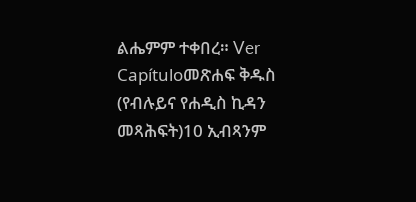ልሔምም ተቀበረ። Ver Capítuloመጽሐፍ ቅዱስ (የብሉይና የሐዲስ ኪዳን መጻሕፍት)10 ኢብጻንም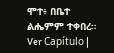ሞተ፥ በቤተ ልሔምም ተቀበረ። Ver Capítulo |